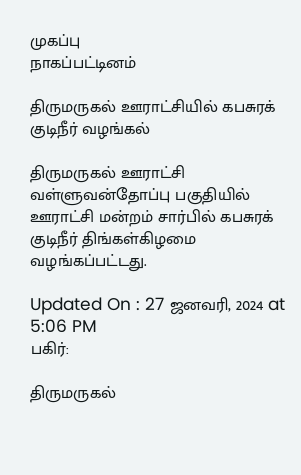முகப்பு
நாகப்பட்டினம்

திருமருகல் ஊராட்சியில் கபசுரக் குடிநீர் வழங்கல்

திருமருகல் ஊராட்சி வள்ளுவன்தோப்பு பகுதியில் ஊராட்சி மன்றம் சார்பில் கபசுரக் குடிநீர் திங்கள்கிழமை வழங்கப்பட்டது.

Updated On : 27 ஜனவரி, 2024 at 5:06 PM
பகிர்:

திருமருகல்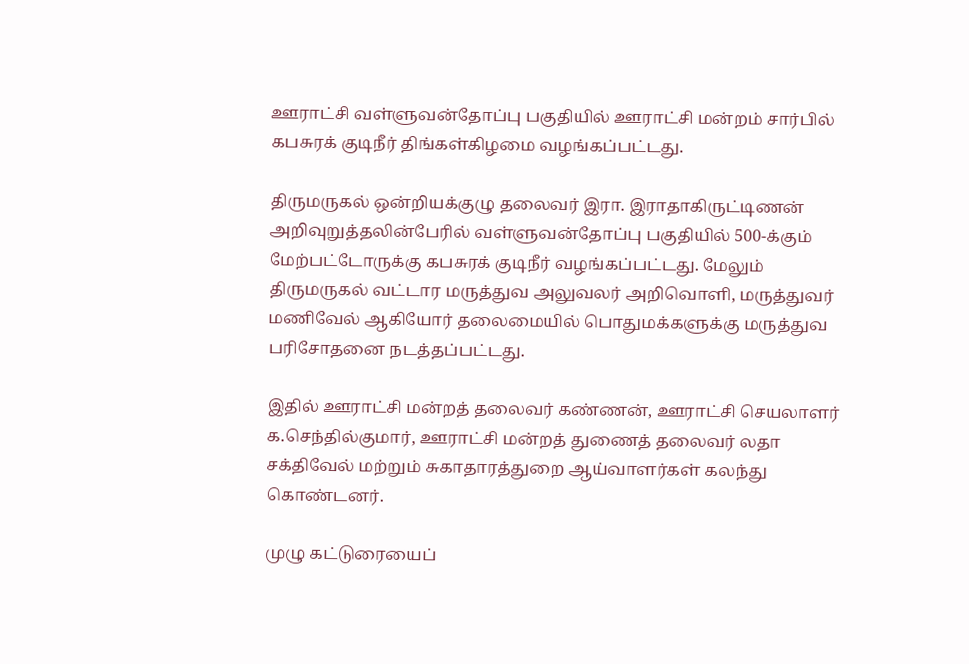ஊராட்சி வள்ளுவன்தோப்பு பகுதியில் ஊராட்சி மன்றம் சார்பில் கபசுரக் குடிநீர் திங்கள்கிழமை வழங்கப்பட்டது.

திருமருகல் ஒன்றியக்குழு தலைவர் இரா. இராதாகிருட்டிணன் அறிவுறுத்தலின்பேரில் வள்ளுவன்தோப்பு பகுதியில் 500-க்கும் மேற்பட்டோருக்கு கபசுரக் குடிநீர் வழங்கப்பட்டது. மேலும் திருமருகல் வட்டார மருத்துவ அலுவலர் அறிவொளி, மருத்துவர் மணிவேல் ஆகியோர் தலைமையில் பொதுமக்களுக்கு மருத்துவ பரிசோதனை நடத்தப்பட்டது.

இதில் ஊராட்சி மன்றத் தலைவர் கண்ணன், ஊராட்சி செயலாளர் க.செந்தில்குமார், ஊராட்சி மன்றத் துணைத் தலைவர் லதா சக்திவேல் மற்றும் சுகாதாரத்துறை ஆய்வாளர்கள் கலந்து கொண்டனர்.

முழு கட்டுரையைப்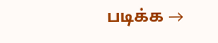படிக்க →